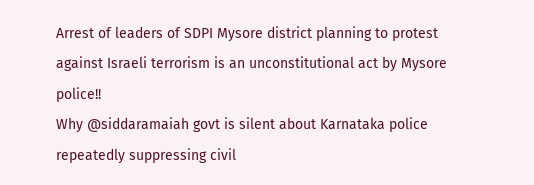Arrest of leaders of SDPI Mysore district planning to protest against Israeli terrorism is an unconstitutional act by Mysore police!!
Why @siddaramaiah govt is silent about Karnataka police repeatedly suppressing civil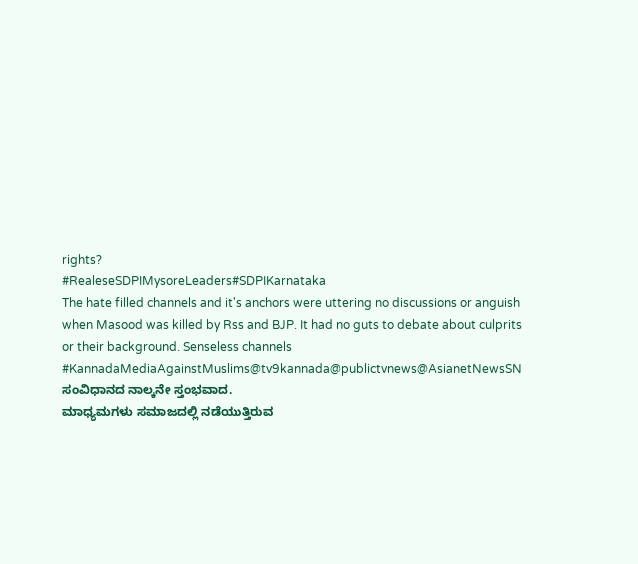rights?
#RealeseSDPIMysoreLeaders#SDPIKarnataka
The hate filled channels and it's anchors were uttering no discussions or anguish when Masood was killed by Rss and BJP. It had no guts to debate about culprits or their background. Senseless channels
#KannadaMediaAgainstMuslims@tv9kannada@publictvnews@AsianetNewsSN
ಸಂವಿಧಾನದ ನಾಲ್ಕನೇ ಸ್ತಂಭವಾದ.
ಮಾಧ್ಯಮಗಳು ಸಮಾಜದಲ್ಲಿ ನಡೆಯುತ್ತಿರುವ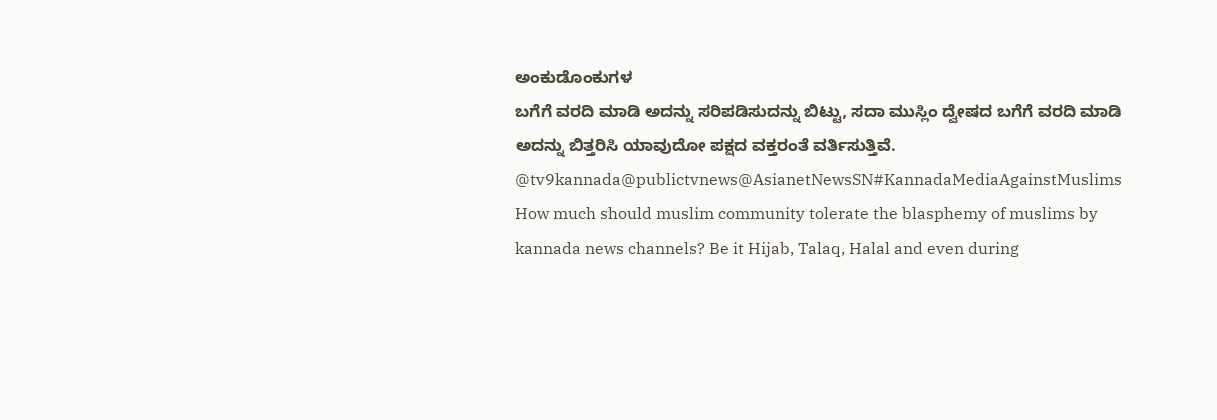ಅಂಕುಡೊಂಕುಗಳ
ಬಗೆಗೆ ವರದಿ ಮಾಡಿ ಅದನ್ನು ಸರಿಪಡಿಸುದನ್ನು ಬಿಟ್ಟು, ಸದಾ ಮುಸ್ಲಿಂ ದ್ವೇಷದ ಬಗೆಗೆ ವರದಿ ಮಾಡಿ ಅದನ್ನು ಬಿತ್ತರಿಸಿ ಯಾವುದೋ ಪಕ್ಷದ ವಕ್ತರಂತೆ ವರ್ತಿಸುತ್ತಿವೆ.
@tv9kannada@publictvnews@AsianetNewsSN#KannadaMediaAgainstMuslims
How much should muslim community tolerate the blasphemy of muslims by kannada news channels? Be it Hijab, Talaq, Halal and even during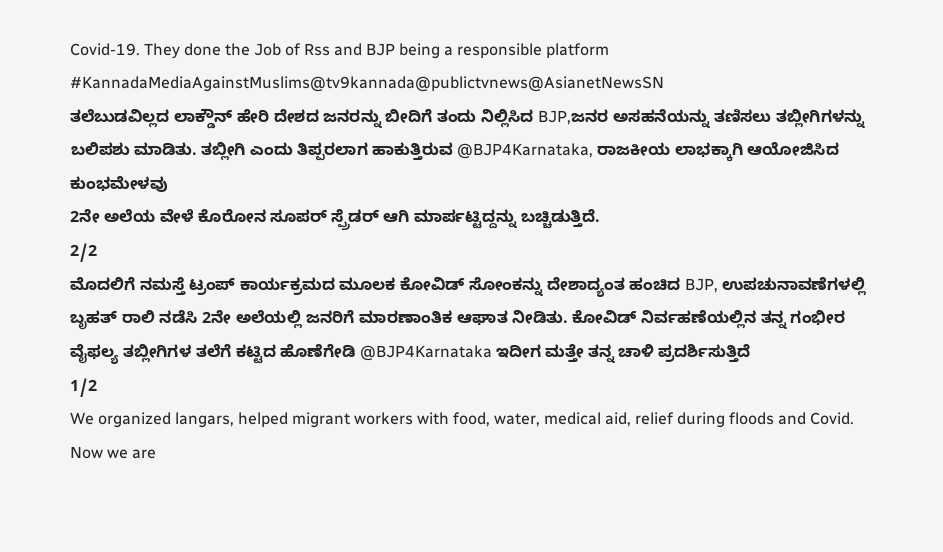Covid-19. They done the Job of Rss and BJP being a responsible platform
#KannadaMediaAgainstMuslims@tv9kannada@publictvnews@AsianetNewsSN
ತಲೆಬುಡವಿಲ್ಲದ ಲಾಕ್ಡೌನ್ ಹೇರಿ ದೇಶದ ಜನರನ್ನು ಬೀದಿಗೆ ತಂದು ನಿಲ್ಲಿಸಿದ BJP,ಜನರ ಅಸಹನೆಯನ್ನು ತಣಿಸಲು ತಬ್ಲೀಗಿಗಳನ್ನು ಬಲಿಪಶು ಮಾಡಿತು. ತಬ್ಲೀಗಿ ಎಂದು ತಿಪ್ಪರಲಾಗ ಹಾಕುತ್ತಿರುವ @BJP4Karnataka, ರಾಜಕೀಯ ಲಾಭಕ್ಕಾಗಿ ಆಯೋಜಿಸಿದ ಕುಂಭಮೇಳವು
2ನೇ ಅಲೆಯ ವೇಳೆ ಕೊರೋನ ಸೂಪರ್ ಸ್ಪ್ರೆಡರ್ ಆಗಿ ಮಾರ್ಪಟ್ಟಿದ್ದನ್ನು ಬಚ್ಚಿಡುತ್ತಿದೆ.
2/2
ಮೊದಲಿಗೆ ನಮಸ್ತೆ ಟ್ರಂಪ್ ಕಾರ್ಯಕ್ರಮದ ಮೂಲಕ ಕೋವಿಡ್ ಸೋಂಕನ್ನು ದೇಶಾದ್ಯಂತ ಹಂಚಿದ BJP, ಉಪಚುನಾವಣೆಗಳಲ್ಲಿ ಬೃಹತ್ ರಾಲಿ ನಡೆಸಿ 2ನೇ ಅಲೆಯಲ್ಲಿ ಜನರಿಗೆ ಮಾರಣಾಂತಿಕ ಆಘಾತ ನೀಡಿತು. ಕೋವಿಡ್ ನಿರ್ವಹಣೆಯಲ್ಲಿನ ತನ್ನ ಗಂಭೀರ ವೈಫಲ್ಯ ತಬ್ಲೀಗಿಗಳ ತಲೆಗೆ ಕಟ್ಟಿದ ಹೊಣೆಗೇಡಿ @BJP4Karnataka ಇದೀಗ ಮತ್ತೇ ತನ್ನ ಚಾಳಿ ಪ್ರದರ್ಶಿಸುತ್ತಿದೆ
1/2
We organized langars, helped migrant workers with food, water, medical aid, relief during floods and Covid.
Now we are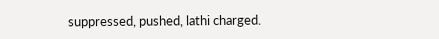suppressed, pushed, lathi charged.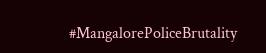#MangalorePoliceBrutality